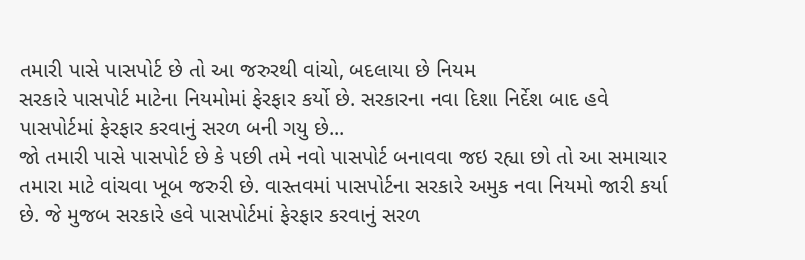તમારી પાસે પાસપોર્ટ છે તો આ જરુરથી વાંચો, બદલાયા છે નિયમ
સરકારે પાસપોર્ટ માટેના નિયમોમાં ફેરફાર કર્યો છે. સરકારના નવા દિશા નિર્દેશ બાદ હવે પાસપોર્ટમાં ફેરફાર કરવાનું સરળ બની ગયુ છે...
જો તમારી પાસે પાસપોર્ટ છે કે પછી તમે નવો પાસપોર્ટ બનાવવા જઇ રહ્યા છો તો આ સમાચાર તમારા માટે વાંચવા ખૂબ જરુરી છે. વાસ્તવમાં પાસપોર્ટના સરકારે અમુક નવા નિયમો જારી કર્યા છે. જે મુજબ સરકારે હવે પાસપોર્ટમાં ફેરફાર કરવાનું સરળ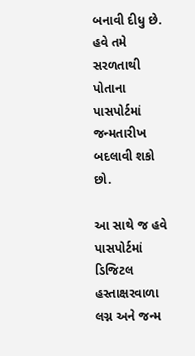બનાવી દીધુ છે. હવે તમે સરળતાથી પોતાના પાસપોર્ટમાં જન્મતારીખ બદલાવી શકો છો.

આ સાથે જ હવે પાસપોર્ટમાં ડિજિટલ હસ્તાક્ષરવાળા લગ્ન અને જન્મ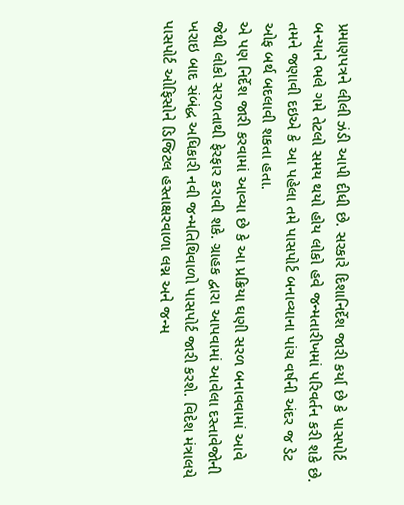પ્રમાણપત્રને લીલી ઝંડી આપી દીધી છે. સરકારે દિશાનિર્દેશ જારી કર્યા છે કે પાસપોર્ટ બન્યાને ભલે ગમે તેટલો સમય થયો હોય લોકો હવે જન્મતારીખમાં પરિવર્તન કરી શકે છે. તમને જણાવી દઇએ કે આ પહેલા તમે પાસપોર્ટ બનાવ્યાના પાંચ વર્ષની અંદર જ ડેટ ઓફ બર્થ બદલાવી શકતા હતા.
એ પણ નિર્દેશ જારી કરવામાં આવ્યા છે કે આ પ્રક્રિયા ઘણી સરળ બનાવવામાં આવે જેથી લોકો સરળતાથી ફેરફાર કરાવી શકે. ગ્રાહક દ્વારા આપવામાં આવેલા દસ્તાવેજોની ખરાઇ બાદ સંબંદ્ધ અધિકારી નવી જન્મતિથિવાળો પાસપોર્ટ જારી કરશે. વિદેશ મંત્રાલયે પાસપોર્ટ ઓફિસોને ડિજિટલ હસ્તાક્ષરવાળા લગ્ન અને જન્મ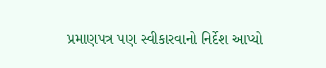પ્રમાણપત્ર પણ સ્વીકારવાનો નિર્દેશ આપ્યો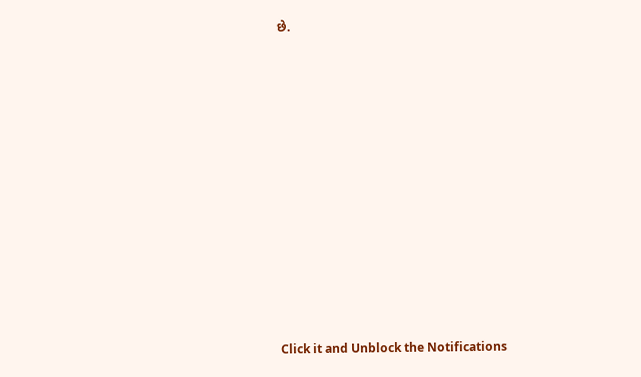છે.












Click it and Unblock the Notifications